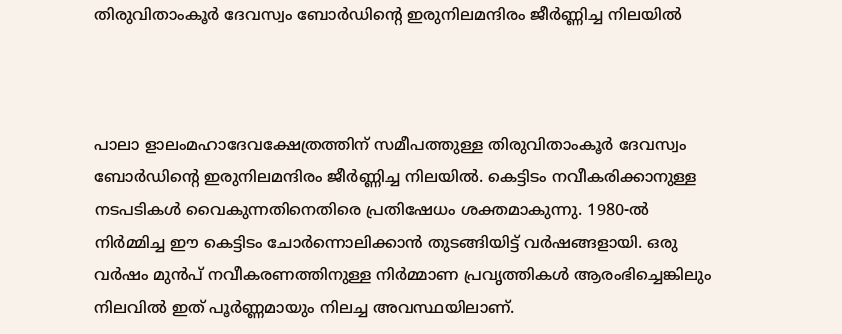തിരുവിതാംകൂർ ദേവസ്വം ബോർഡിന്റെ ഇരുനിലമന്ദിരം ജീർണ്ണിച്ച നിലയിൽ



പാലാ ളാലംമഹാദേവക്ഷേത്രത്തിന് സമീപത്തുള്ള തിരുവിതാംകൂർ ദേവസ്വം ബോർഡിന്റെ ഇരുനിലമന്ദിരം ജീർണ്ണിച്ച നിലയിൽ. കെട്ടിടം നവീകരിക്കാനുള്ള നടപടികൾ വൈകുന്നതിനെതിരെ പ്രതിഷേധം ശക്തമാകുന്നു. 1980-ൽ നിർമ്മിച്ച ഈ കെട്ടിടം ചോർന്നൊലിക്കാൻ തുടങ്ങിയിട്ട് വർഷങ്ങളായി. ഒരു വർഷം മുൻപ് നവീകരണത്തിനുള്ള നിർമ്മാണ പ്രവൃത്തികൾ ആരംഭിച്ചെങ്കിലും നിലവിൽ ഇത് പൂർണ്ണമായും നിലച്ച അവസ്ഥയിലാണ്.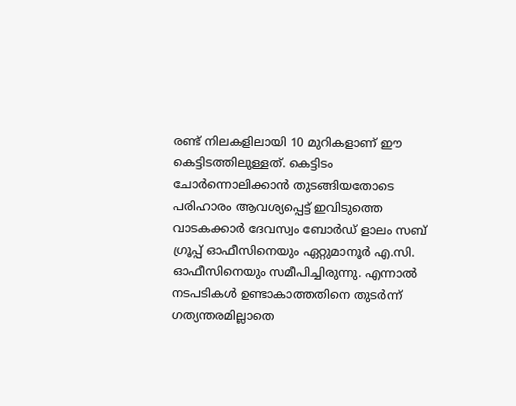രണ്ട് നിലകളിലായി 10 മുറികളാണ് ഈ കെട്ടിടത്തിലുള്ളത്. കെട്ടിടം ചോർന്നൊലിക്കാൻ തുടങ്ങിയതോടെ പരിഹാരം ആവശ്യപ്പെട്ട് ഇവിടുത്തെ വാടകക്കാർ ദേവസ്വം ബോർഡ് ളാലം സബ് ഗ്രൂപ്പ് ഓഫീസിനെയും ഏറ്റുമാനൂർ എ.സി. ഓഫീസിനെയും സമീപിച്ചിരുന്നു. എന്നാൽ നടപടികൾ ഉണ്ടാകാത്തതിനെ തുടർന്ന് ഗത്യന്തരമില്ലാതെ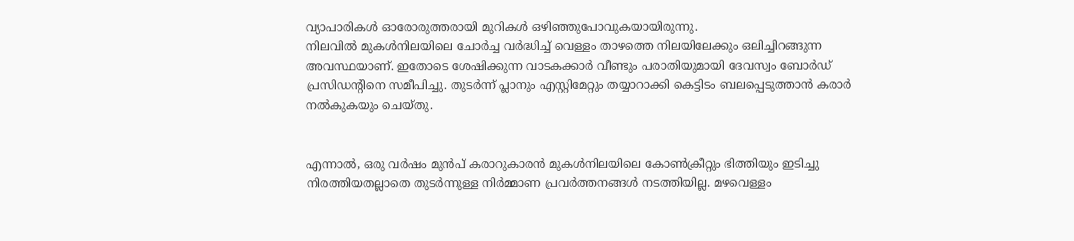വ്യാപാരികൾ ഓരോരുത്തരായി മുറികൾ ഒഴിഞ്ഞുപോവുകയായിരുന്നു.
നിലവിൽ മുകൾനിലയിലെ ചോർച്ച വർദ്ധിച്ച് വെള്ളം താഴത്തെ നിലയിലേക്കും ഒലിച്ചിറങ്ങുന്ന അവസ്ഥയാണ്. ഇതോടെ ശേഷിക്കുന്ന വാടകക്കാർ വീണ്ടും പരാതിയുമായി ദേവസ്വം ബോർഡ് പ്രസിഡന്റിനെ സമീപിച്ചു. തുടർന്ന് പ്ലാനും എസ്റ്റിമേറ്റും തയ്യാറാക്കി കെട്ടിടം ബലപ്പെടുത്താൻ കരാർ നൽകുകയും ചെയ്തു.


എന്നാൽ, ഒരു വർഷം മുൻപ് കരാറുകാരൻ മുകൾനിലയിലെ കോൺക്രീറ്റും ഭിത്തിയും ഇടിച്ചു നിരത്തിയതല്ലാതെ തുടർന്നുള്ള നിർമ്മാണ പ്രവർത്തനങ്ങൾ നടത്തിയില്ല. മഴവെള്ളം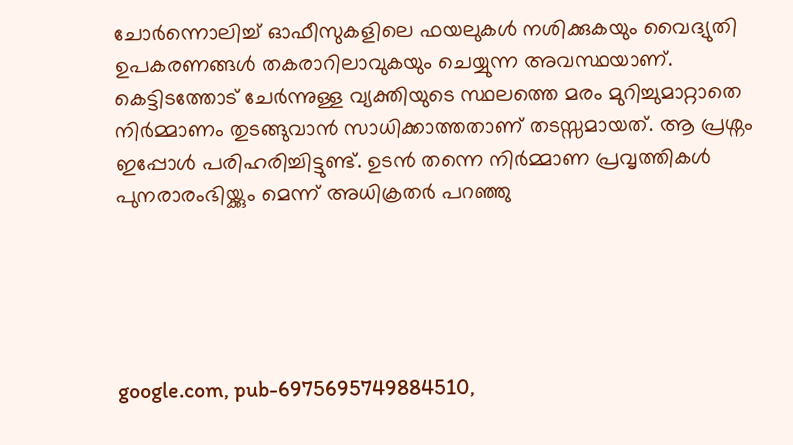ചോർന്നൊലിച്ച് ഓഫീസുകളിലെ ഫയലുകൾ നശിക്കുകയും വൈദ്യുതി ഉപകരണങ്ങൾ തകരാറിലാവുകയും ചെയ്യുന്ന അവസ്ഥയാണ്.
കെട്ടിടത്തോട് ചേർന്നുള്ള വ്യക്തിയുടെ സ്ഥലത്തെ മരം മുറിച്ചുമാറ്റാതെ നിർമ്മാണം തുടങ്ങുവാൻ സാധിക്കാത്തതാണ് തടസ്സമായത്. ആ പ്രശ്നം ഇപ്പോൾ പരിഹരിച്ചിട്ടുണ്ട്. ഉടൻ തന്നെ നിർമ്മാണ പ്രവൃത്തികൾ പുനരാരംഭിയ്ക്കും മെന്ന് അധിക്രതർ പറഞ്ഞു





google.com, pub-6975695749884510,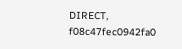DIRECT, f08c47fec0942fa0